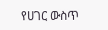የሀገር ውስጥ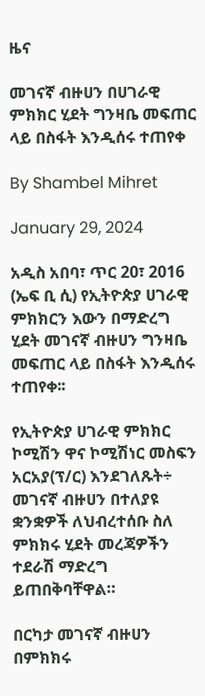ዜና

መገናኛ ብዙሀን በሀገራዊ ምክክር ሂደት ግንዛቤ መፍጠር ላይ በስፋት እንዲሰሩ ተጠየቀ

By Shambel Mihret

January 29, 2024

አዲስ አበባ፣ ጥር 20፣ 2016 (ኤፍ ቢ ሲ) የኢትዮጵያ ሀገራዊ ምክክርን እውን በማድረግ ሂደት መገናኛ ብዙሀን ግንዛቤ መፍጠር ላይ በስፋት እንዲሰሩ ተጠየቀ፡፡

የኢትዮጵያ ሀገራዊ ምክክር ኮሚሽን ዋና ኮሚሽነር መስፍን አርአያ(ፕ/ር) እንደገለጹት÷ መገናኛ ብዙሀን በተለያዩ ቋንቋዎች ለህብረተሰቡ ስለ ምክክሩ ሂደት መረጃዎችን ተደራሽ ማድረግ ይጠበቅባቸዋል።

በርካታ መገናኛ ብዙሀን በምክክሩ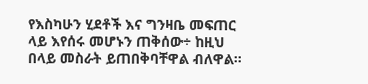የእስካሁን ሂደቶች እና ግንዛቤ መፍጠር ላይ እየሰሩ መሆኑን ጠቅሰው÷ ከዚህ በላይ መስራት ይጠበቅባቸዋል ብለዋል።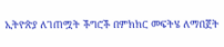ኢትዮጵያ ለገጠሟት ችግሮች በምክክር መፍትሄ ለማበጀት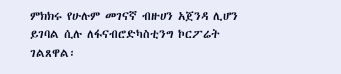ምክክሩ የሁሉም መገናኛ ብዙሀን አጀንዳ ሊሆን ይገባል ሲሉ ለፋናብሮድካስቲንግ ኮርፖሬት ገልጸዋል፡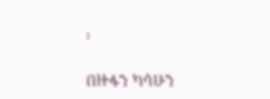፡

በዙፋን ካሳሁን